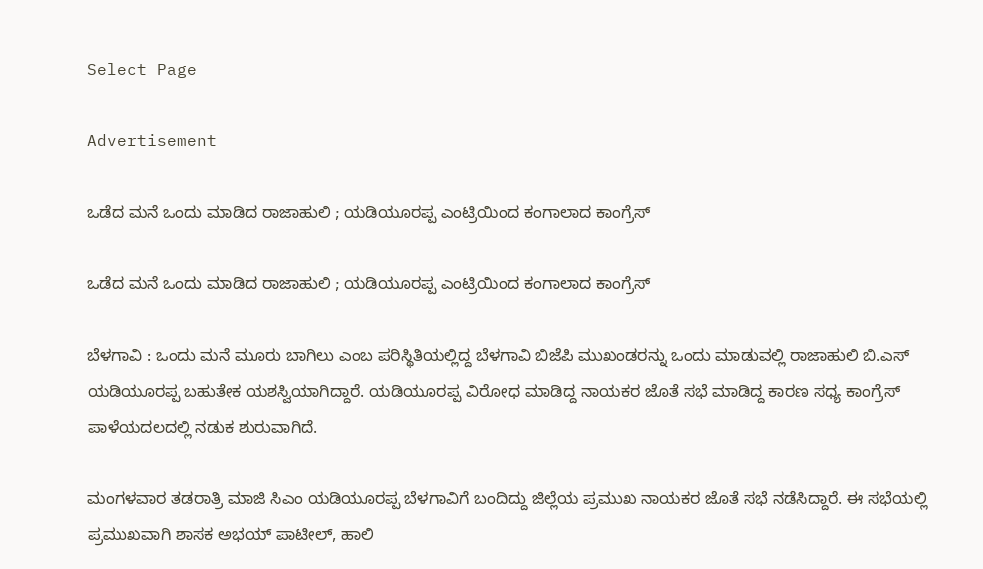Select Page

Advertisement

ಒಡೆದ ಮನೆ ಒಂದು ಮಾಡಿದ ರಾಜಾಹುಲಿ ; ಯಡಿಯೂರಪ್ಪ ಎಂಟ್ರಿಯಿಂದ ಕಂಗಾಲಾದ ಕಾಂಗ್ರೆಸ್

ಒಡೆದ ಮನೆ ಒಂದು ಮಾಡಿದ ರಾಜಾಹುಲಿ ; ಯಡಿಯೂರಪ್ಪ ಎಂಟ್ರಿಯಿಂದ ಕಂಗಾಲಾದ ಕಾಂಗ್ರೆಸ್

ಬೆಳಗಾವಿ : ಒಂದು ಮನೆ ಮೂರು ಬಾಗಿಲು ಎಂಬ ಪರಿಸ್ಥಿತಿಯಲ್ಲಿದ್ದ ಬೆಳಗಾವಿ ಬಿಜೆಪಿ ಮುಖಂಡರನ್ನು ಒಂದು ಮಾಡುವಲ್ಲಿ ರಾಜಾಹುಲಿ ಬಿ.ಎಸ್ ಯಡಿಯೂರಪ್ಪ ಬಹುತೇಕ ಯಶಸ್ವಿಯಾಗಿದ್ದಾರೆ. ಯಡಿಯೂರಪ್ಪ ವಿರೋಧ ಮಾಡಿದ್ದ ನಾಯಕರ ಜೊತೆ ಸಭೆ ಮಾಡಿದ್ದ ಕಾರಣ ಸಧ್ಯ ಕಾಂಗ್ರೆಸ್ ಪಾಳೆಯದಲದಲ್ಲಿ ನಡುಕ ಶುರುವಾಗಿದೆ.

ಮಂಗಳವಾರ ತಡರಾತ್ರಿ ಮಾಜಿ ಸಿಎಂ ಯಡಿಯೂರಪ್ಪ ಬೆಳಗಾವಿಗೆ ಬಂದಿದ್ದು ಜಿಲ್ಲೆಯ ಪ್ರಮುಖ ನಾಯಕರ ಜೊತೆ ಸಭೆ ನಡೆಸಿದ್ದಾರೆ. ಈ ಸಭೆಯಲ್ಲಿ ಪ್ರಮುಖವಾಗಿ ಶಾಸಕ ಅಭಯ್ ಪಾಟೀಲ್, ಹಾಲಿ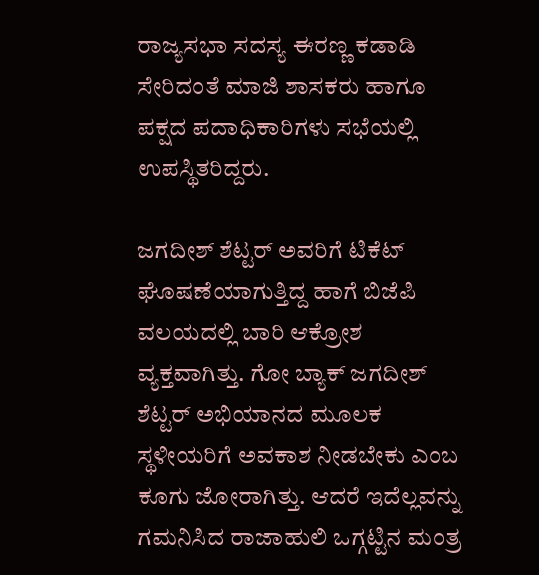ರಾಜ್ಯಸಭಾ ಸದಸ್ಯ ಈರಣ್ಣ ಕಡಾಡಿ ಸೇರಿದಂತೆ ಮಾಜಿ ಶಾಸಕರು ಹಾಗೂ ಪಕ್ಷದ ಪದಾಧಿಕಾರಿಗಳು ಸಭೆಯಲ್ಲಿ ಉಪಸ್ಥಿತರಿದ್ದರು.

ಜಗದೀಶ್ ಶೆಟ್ಟರ್ ಅವರಿಗೆ ಟಿಕೆಟ್ ಘೊಷಣೆಯಾಗುತ್ತಿದ್ದ ಹಾಗೆ ಬಿಜೆಪಿ ವಲಯದಲ್ಲಿ ಬಾರಿ ಆಕ್ರೋಶ ವ್ಯಕ್ತವಾಗಿತ್ತು. ಗೋ ಬ್ಯಾಕ್ ಜಗದೀಶ್ ಶೆಟ್ಟರ್ ಅಭಿಯಾನದ ಮೂಲಕ ಸ್ಥಳೀಯರಿಗೆ ಅವಕಾಶ ನೀಡಬೇಕು ಎಂಬ ಕೂಗು ಜೋರಾಗಿತ್ತು. ಆದರೆ ಇದೆಲ್ಲವನ್ನು ಗಮನಿಸಿದ ರಾಜಾಹುಲಿ ಒಗ್ಗಟ್ಟಿನ ಮಂತ್ರ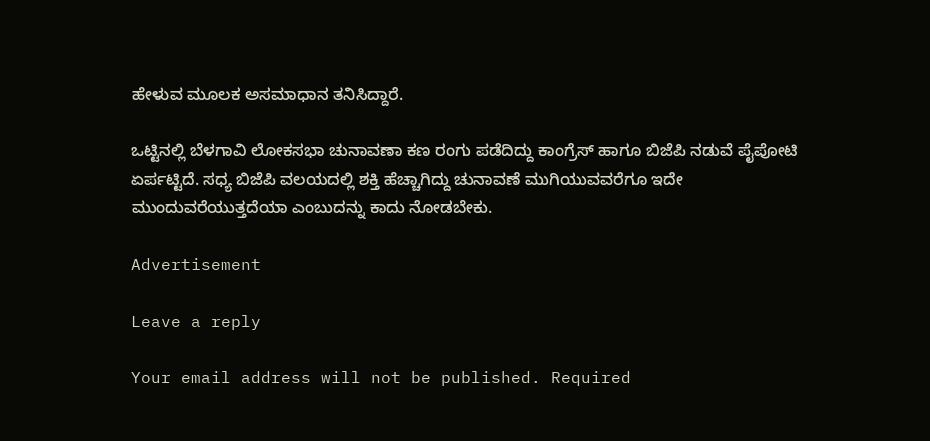ಹೇಳುವ ಮೂಲಕ ಅಸಮಾಧಾನ ತನಿಸಿದ್ದಾರೆ‌.

ಒಟ್ಟಿನಲ್ಲಿ ಬೆಳಗಾವಿ ಲೋಕಸಭಾ ಚುನಾವಣಾ ಕಣ ರಂಗು ಪಡೆದಿದ್ದು ಕಾಂಗ್ರೆಸ್ ಹಾಗೂ ಬಿಜೆಪಿ ನಡುವೆ ಪೈಪೋಟಿ ಏರ್ಪಟ್ಟಿದೆ. ಸಧ್ಯ ಬಿಜೆಪಿ ವಲಯದಲ್ಲಿ ಶಕ್ತಿ ಹೆಚ್ಚಾಗಿದ್ದು ಚುನಾವಣೆ ಮುಗಿಯುವವರೆಗೂ ಇದೇ ಮುಂದುವರೆಯುತ್ತದೆಯಾ ಎಂಬುದನ್ನು ಕಾದು ನೋಡಬೇಕು‌.

Advertisement

Leave a reply

Your email address will not be published. Required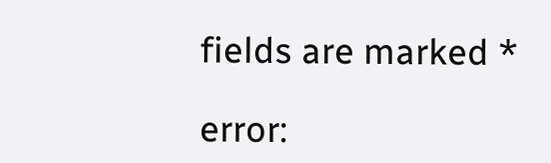fields are marked *

error: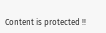Content is protected !!